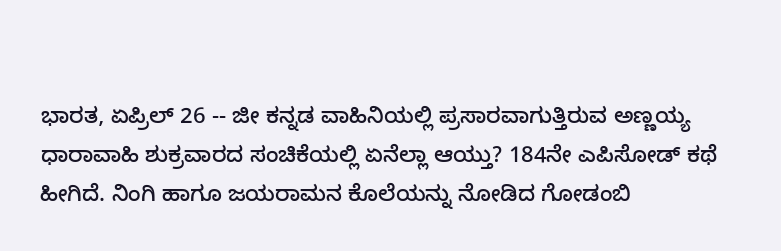ಭಾರತ, ಏಪ್ರಿಲ್ 26 -- ಜೀ ಕನ್ನಡ ವಾಹಿನಿಯಲ್ಲಿ ಪ್ರಸಾರವಾಗುತ್ತಿರುವ ಅಣ್ಣಯ್ಯ ಧಾರಾವಾಹಿ ಶುಕ್ರವಾರದ ಸಂಚಿಕೆಯಲ್ಲಿ ಏನೆಲ್ಲಾ ಆಯ್ತು? 184ನೇ ಎಪಿಸೋಡ್ ಕಥೆ ಹೀಗಿದೆ. ನಿಂಗಿ ಹಾಗೂ ಜಯರಾಮನ ಕೊಲೆಯನ್ನು ನೋಡಿದ ಗೋಡಂಬಿ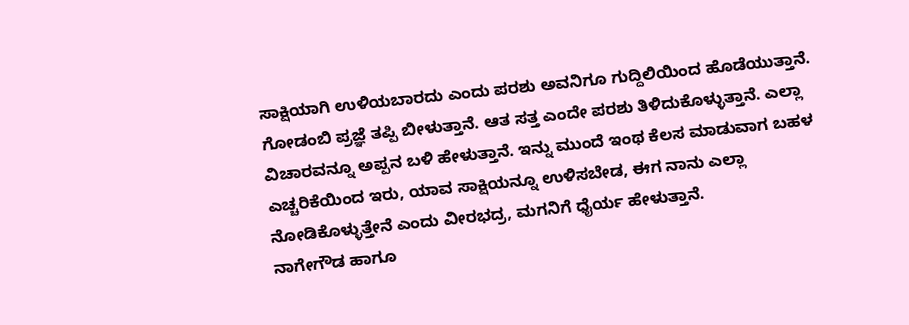ಸಾಕ್ಷಿಯಾಗಿ ಉಳಿಯಬಾರದು ಎಂದು ಪರಶು ಅವನಿಗೂ ಗುದ್ದಿಲಿಯಿಂದ ಹೊಡೆಯುತ್ತಾನೆ. ಗೋಡಂಬಿ ಪ್ರಜ್ಞೆ ತಪ್ಪಿ ಬೀಳುತ್ತಾನೆ. ಆತ ಸತ್ತ ಎಂದೇ ಪರಶು ತಿಳಿದುಕೊಳ್ಳುತ್ತಾನೆ. ಎಲ್ಲಾ ವಿಚಾರವನ್ನೂ ಅಪ್ಪನ ಬಳಿ ಹೇಳುತ್ತಾನೆ. ಇನ್ನು ಮುಂದೆ ಇಂಥ ಕೆಲಸ ಮಾಡುವಾಗ ಬಹಳ ಎಚ್ಚರಿಕೆಯಿಂದ ಇರು, ಯಾವ ಸಾಕ್ಷಿಯನ್ನೂ ಉಳಿಸಬೇಡ, ಈಗ ನಾನು ಎಲ್ಲಾ ನೋಡಿಕೊಳ್ಳುತ್ತೇನೆ ಎಂದು ವೀರಭದ್ರ, ಮಗನಿಗೆ ಧೈರ್ಯ ಹೇಳುತ್ತಾನೆ.
ನಾಗೇಗೌಡ ಹಾಗೂ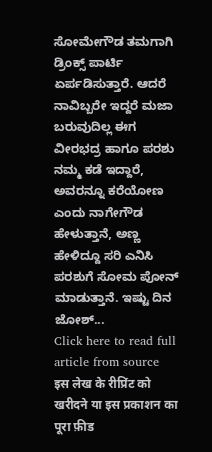ಸೋಮೇಗೌಡ ತಮಗಾಗಿ ಡ್ರಿಂಕ್ಸ್ ಪಾರ್ಟಿ ಏರ್ಪಡಿಸುತ್ತಾರೆ. ಆದರೆ ನಾವಿಬ್ಬರೇ ಇದ್ದರೆ ಮಜಾ ಬರುವುದಿಲ್ಲ ಈಗ ವೀರಭದ್ರ ಹಾಗೂ ಪರಶು ನಮ್ಮ ಕಡೆ ಇದ್ದಾರೆ, ಅವರನ್ನೂ ಕರೆಯೋಣ ಎಂದು ನಾಗೇಗೌಡ ಹೇಳುತ್ತಾನೆ, ಅಣ್ಣ ಹೇಳಿದ್ದೂ ಸರಿ ಎನಿಸಿ ಪರಶುಗೆ ಸೋಮ ಪೋನ್ ಮಾಡುತ್ತಾನೆ. ಇಷ್ಟು ದಿನ ಜೋಶ್...
Click here to read full article from source
इस लेख के रीप्रिंट को खरीदने या इस प्रकाशन का पूरा फ़ीड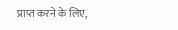प्राप्त करने के लिए,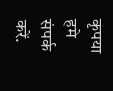कृपया
हमे संपर्क करें.